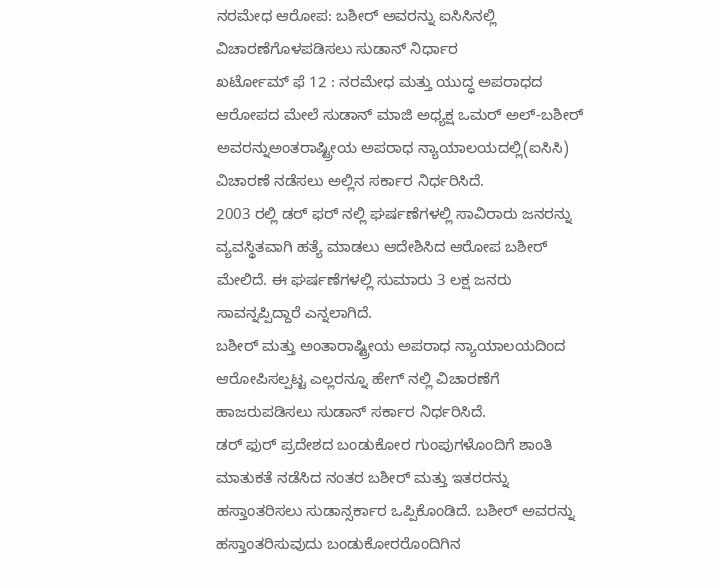ನರಮೇಧ ಆರೋಪ: ಬಶೀರ್ ಅವರನ್ನು ಐಸಿಸಿನಲ್ಲಿ ವಿಚಾರಣೆಗೊಳಪಡಿಸಲು ಸುಡಾನ್ ನಿರ್ಧಾರ
ಖರ್ಟೋಮ್ ಫೆ 12 : ನರಮೇಧ ಮತ್ತು ಯುದ್ಧ ಅಪರಾಧದ ಆರೋಪದ ಮೇಲೆ ಸುಡಾನ್ ಮಾಜಿ ಅಧ್ಯಕ್ಷ ಒಮರ್ ಅಲ್-ಬಶೀರ್ ಅವರನ್ನುಅಂತರಾಷ್ಟ್ರೀಯ ಅಪರಾಧ ನ್ಯಾಯಾಲಯದಲ್ಲಿ(ಐಸಿಸಿ) ವಿಚಾರಣೆ ನಡೆಸಲು ಅಲ್ಲಿನ ಸರ್ಕಾರ ನಿರ್ಧರಿಸಿದೆ.
2003 ರಲ್ಲಿ ಡರ್ ಫರ್ ನಲ್ಲಿ ಘರ್ಷಣೆಗಳಲ್ಲಿ ಸಾವಿರಾರು ಜನರನ್ನು ವ್ಯವಸ್ಥಿತವಾಗಿ ಹತ್ಯೆ ಮಾಡಲು ಆದೇಶಿಸಿದ ಆರೋಪ ಬಶೀರ್ ಮೇಲಿದೆ. ಈ ಘರ್ಷಣೆಗಳಲ್ಲಿ ಸುಮಾರು 3 ಲಕ್ಷ ಜನರು ಸಾವನ್ನಪ್ಪಿದ್ದಾರೆ ಎನ್ನಲಾಗಿದೆ.
ಬಶೀರ್ ಮತ್ತು ಅಂತಾರಾಷ್ಟ್ರೀಯ ಅಪರಾಧ ನ್ಯಾಯಾಲಯದಿಂದ ಆರೋಪಿಸಲ್ಪಟ್ಟ ಎಲ್ಲರನ್ನೂ ಹೇಗ್ ನಲ್ಲಿ ವಿಚಾರಣೆಗೆ ಹಾಜರುಪಡಿಸಲು ಸುಡಾನ್ ಸರ್ಕಾರ ನಿರ್ಧರಿಸಿದೆ.
ಡರ್ ಫುರ್ ಪ್ರದೇಶದ ಬಂಡುಕೋರ ಗುಂಪುಗಳೊಂದಿಗೆ ಶಾಂತಿ ಮಾತುಕತೆ ನಡೆಸಿದ ನಂತರ ಬಶೀರ್ ಮತ್ತು ಇತರರನ್ನು ಹಸ್ತಾಂತರಿಸಲು ಸುಡಾನ್ಸರ್ಕಾರ ಒಪ್ಪಿಕೊಂಡಿದೆ. ಬಶೀರ್ ಅವರನ್ನು ಹಸ್ತಾಂತರಿಸುವುದು ಬಂಡುಕೋರರೊಂದಿಗಿನ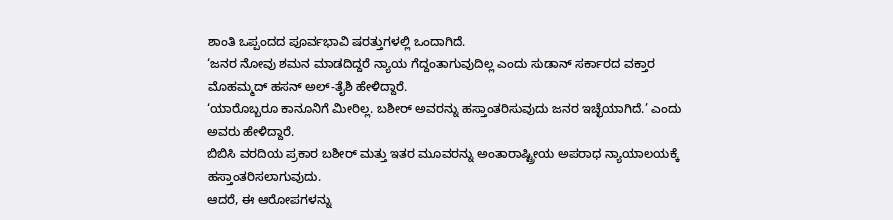ಶಾಂತಿ ಒಪ್ಪಂದದ ಪೂರ್ವಭಾವಿ ಷರತ್ತುಗಳಲ್ಲಿ ಒಂದಾಗಿದೆ.
‘ಜನರ ನೋವು ಶಮನ ಮಾಡದಿದ್ದರೆ ನ್ಯಾಯ ಗೆದ್ದಂತಾಗುವುದಿಲ್ಲ ಎಂದು ಸುಡಾನ್ ಸರ್ಕಾರದ ವಕ್ತಾರ ಮೊಹಮ್ಮದ್ ಹಸನ್ ಅಲ್-ತೈಶಿ ಹೇಳಿದ್ದಾರೆ.
‘ಯಾರೊಬ್ಬರೂ ಕಾನೂನಿಗೆ ಮೀರಿಲ್ಲ. ಬಶೀರ್ ಅವರನ್ನು ಹಸ್ತಾಂತರಿಸುವುದು ಜನರ ಇಚ್ಛೆಯಾಗಿದೆ.’ ಎಂದು ಅವರು ಹೇಳಿದ್ದಾರೆ.
ಬಿಬಿಸಿ ವರದಿಯ ಪ್ರಕಾರ ಬಶೀರ್ ಮತ್ತು ಇತರ ಮೂವರನ್ನು ಅಂತಾರಾಷ್ಟ್ರೀಯ ಅಪರಾಧ ನ್ಯಾಯಾಲಯಕ್ಕೆ ಹಸ್ತಾಂತರಿಸಲಾಗುವುದು.
ಆದರೆ, ಈ ಆರೋಪಗಳನ್ನು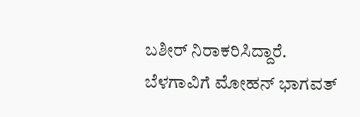ಬಶೀರ್ ನಿರಾಕರಿಸಿದ್ದಾರೆ.
ಬೆಳಗಾವಿಗೆ ಮೋಹನ್ ಭಾಗವತ್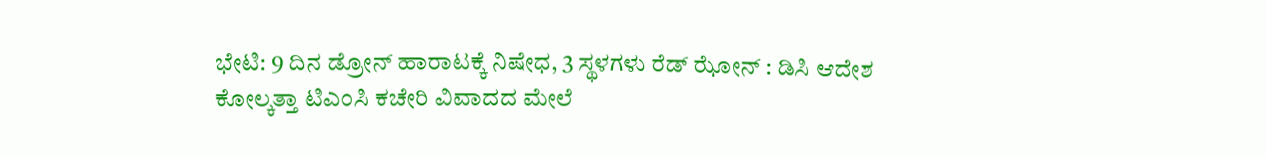ಭೇಟಿ: 9 ದಿನ ಡ್ರೋನ್ ಹಾರಾಟಕ್ಕೆ ನಿಷೇಧ, 3 ಸ್ಥಳಗಳು ರೆಡ್ ಝೋನ್ : ಡಿಸಿ ಆದೇಶ
ಕೋಲ್ಕತ್ತಾ ಟಿಎಂಸಿ ಕಚೇರಿ ವಿವಾದದ ಮೇಲೆ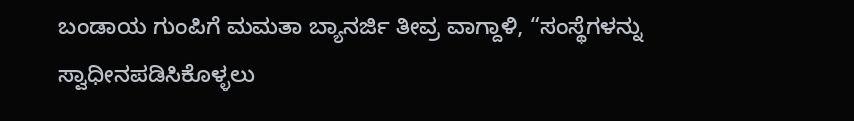ಬಂಡಾಯ ಗುಂಪಿಗೆ ಮಮತಾ ಬ್ಯಾನರ್ಜಿ ತೀವ್ರ ವಾಗ್ದಾಳಿ, “ಸಂಸ್ಥೆಗಳನ್ನು ಸ್ವಾಧೀನಪಡಿಸಿಕೊಳ್ಳಲು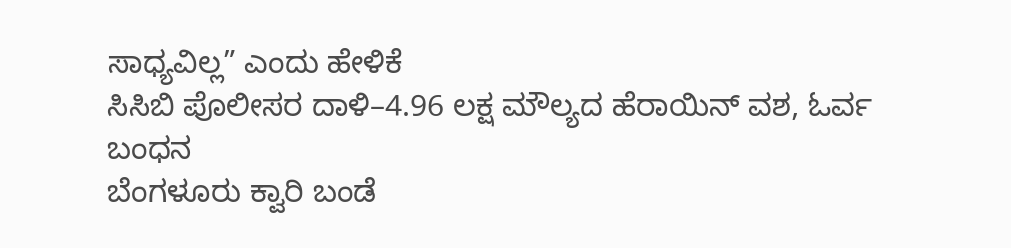ಸಾಧ್ಯವಿಲ್ಲ” ಎಂದು ಹೇಳಿಕೆ
ಸಿಸಿಬಿ ಪೊಲೀಸರ ದಾಳಿ–4.96 ಲಕ್ಷ ಮೌಲ್ಯದ ಹೆರಾಯಿನ್ ವಶ, ಓರ್ವ ಬಂಧನ
ಬೆಂಗಳೂರು ಕ್ವಾರಿ ಬಂಡೆ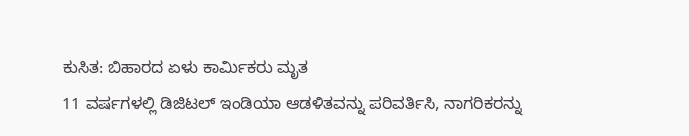ಕುಸಿತ: ಬಿಹಾರದ ಏಳು ಕಾರ್ಮಿಕರು ಮೃತ
11 ವರ್ಷಗಳಲ್ಲಿ ಡಿಜಿಟಲ್ ಇಂಡಿಯಾ ಆಡಳಿತವನ್ನು ಪರಿವರ್ತಿಸಿ, ನಾಗರಿಕರನ್ನು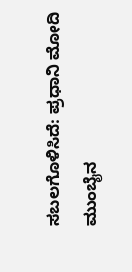ಸಬಲಗೊಳಿಸಿದೆ: ಪ್ರಧಾನಿ ಮೋದಿ
ಮುಂಬೈನ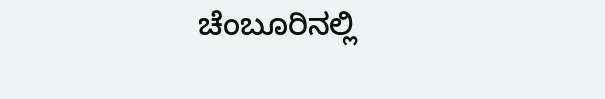ಚೆಂಬೂರಿನಲ್ಲಿ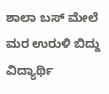ಶಾಲಾ ಬಸ್ ಮೇಲೆ ಮರ ಉರುಳಿ ಬಿದ್ದು ವಿದ್ಯಾರ್ಥಿ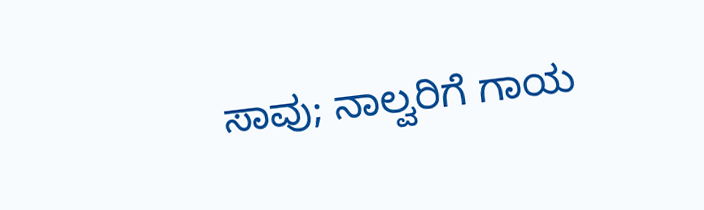ಸಾವು; ನಾಲ್ವರಿಗೆ ಗಾಯ